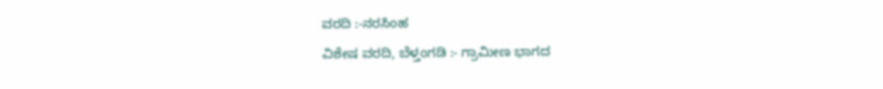ವರದಿ :-ನರಸಿಂಹ
ವಿಶೇಷ ವರದಿ, ಬೆಳ್ತಂಗಡಿ :- ಗ್ರಾಮೀಣ ಭಾಗದ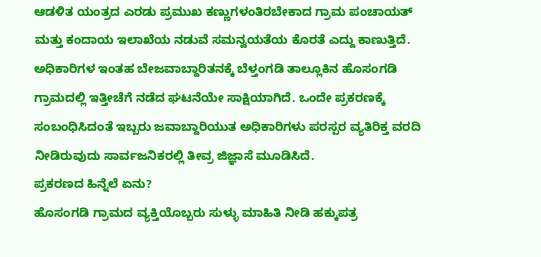ಆಡಳಿತ ಯಂತ್ರದ ಎರಡು ಪ್ರಮುಖ ಕಣ್ಣುಗಳಂತಿರಬೇಕಾದ ಗ್ರಾಮ ಪಂಚಾಯತ್ ಮತ್ತು ಕಂದಾಯ ಇಲಾಖೆಯ ನಡುವೆ ಸಮನ್ವಯತೆಯ ಕೊರತೆ ಎದ್ದು ಕಾಣುತ್ತಿದೆ.
ಅಧಿಕಾರಿಗಳ ಇಂತಹ ಬೇಜವಾಬ್ದಾರಿತನಕ್ಕೆ ಬೆಳ್ತಂಗಡಿ ತಾಲ್ಲೂಕಿನ ಹೊಸಂಗಡಿ ಗ್ರಾಮದಲ್ಲಿ ಇತ್ತೀಚೆಗೆ ನಡೆದ ಘಟನೆಯೇ ಸಾಕ್ಷಿಯಾಗಿದೆ. ಒಂದೇ ಪ್ರಕರಣಕ್ಕೆ ಸಂಬಂಧಿಸಿದಂತೆ ಇಬ್ಬರು ಜವಾಬ್ದಾರಿಯುತ ಅಧಿಕಾರಿಗಳು ಪರಸ್ಪರ ವ್ಯತಿರಿಕ್ತ ವರದಿ ನೀಡಿರುವುದು ಸಾರ್ವಜನಿಕರಲ್ಲಿ ತೀವ್ರ ಜಿಜ್ಞಾಸೆ ಮೂಡಿಸಿದೆ.
ಪ್ರಕರಣದ ಹಿನ್ನೆಲೆ ಏನು?
ಹೊಸಂಗಡಿ ಗ್ರಾಮದ ವ್ಯಕ್ತಿಯೊಬ್ಬರು ಸುಳ್ಳು ಮಾಹಿತಿ ನೀಡಿ ಹಕ್ಕುಪತ್ರ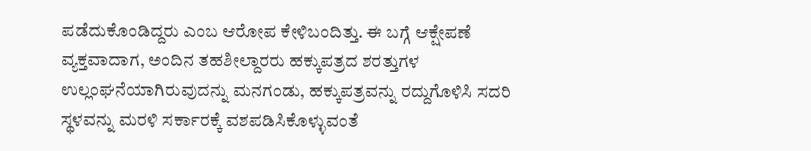ಪಡೆದುಕೊಂಡಿದ್ದರು ಎಂಬ ಆರೋಪ ಕೇಳಿಬಂದಿತ್ತು. ಈ ಬಗ್ಗೆ ಆಕ್ಷೇಪಣೆ ವ್ಯಕ್ತವಾದಾಗ, ಅಂದಿನ ತಹಶೀಲ್ದಾರರು ಹಕ್ಕುಪತ್ರದ ಶರತ್ತುಗಳ ಉಲ್ಲಂಘನೆಯಾಗಿರುವುದನ್ನು ಮನಗಂಡು, ಹಕ್ಕುಪತ್ರವನ್ನು ರದ್ದುಗೊಳಿಸಿ ಸದರಿ ಸ್ಥಳವನ್ನು ಮರಳಿ ಸರ್ಕಾರಕ್ಕೆ ವಶಪಡಿಸಿಕೊಳ್ಳುವಂತೆ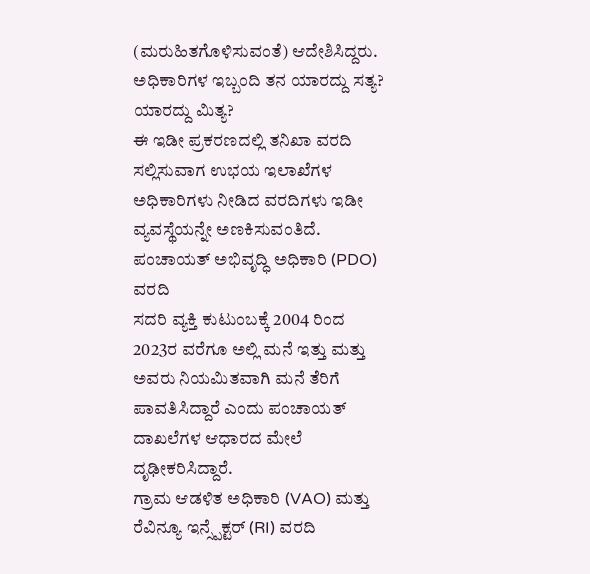(ಮರುಹಿತಗೊಳಿಸುವಂತೆ) ಆದೇಶಿಸಿದ್ದರು.
ಅಧಿಕಾರಿಗಳ ಇಬ್ಬಂದಿ ತನ ಯಾರದ್ದು ಸತ್ಯ? ಯಾರದ್ದು ಮಿತ್ಯ?
ಈ ಇಡೀ ಪ್ರಕರಣದಲ್ಲಿ ತನಿಖಾ ವರದಿ ಸಲ್ಲಿಸುವಾಗ ಉಭಯ ಇಲಾಖೆಗಳ ಅಧಿಕಾರಿಗಳು ನೀಡಿದ ವರದಿಗಳು ಇಡೀ ವ್ಯವಸ್ಥೆಯನ್ನೇ ಅಣಕಿಸುವಂತಿದೆ.
ಪಂಚಾಯತ್ ಅಭಿವೃದ್ಧಿ ಅಧಿಕಾರಿ (PDO) ವರದಿ
ಸದರಿ ವ್ಯಕ್ತಿ ಕುಟುಂಬಕ್ಕೆ 2004 ರಿಂದ 2023ರ ವರೆಗೂ ಅಲ್ಲಿ ಮನೆ ಇತ್ತು ಮತ್ತು ಅವರು ನಿಯಮಿತವಾಗಿ ಮನೆ ತೆರಿಗೆ ಪಾವತಿಸಿದ್ದಾರೆ ಎಂದು ಪಂಚಾಯತ್ ದಾಖಲೆಗಳ ಆಧಾರದ ಮೇಲೆ ದೃಢೀಕರಿಸಿದ್ದಾರೆ.
ಗ್ರಾಮ ಆಡಳಿತ ಅಧಿಕಾರಿ (VAO) ಮತ್ತು ರೆವಿನ್ಯೂ ಇನ್ಸ್ಪೆಕ್ಟರ್ (RI) ವರದಿ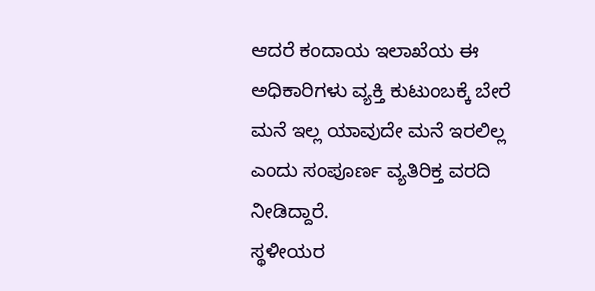ಆದರೆ ಕಂದಾಯ ಇಲಾಖೆಯ ಈ ಅಧಿಕಾರಿಗಳು ವ್ಯಕ್ತಿ ಕುಟುಂಬಕ್ಕೆ ಬೇರೆ ಮನೆ ಇಲ್ಲ ಯಾವುದೇ ಮನೆ ಇರಲಿಲ್ಲ ಎಂದು ಸಂಪೂರ್ಣ ವ್ಯತಿರಿಕ್ತ ವರದಿ ನೀಡಿದ್ದಾರೆ.
ಸ್ಥಳೀಯರ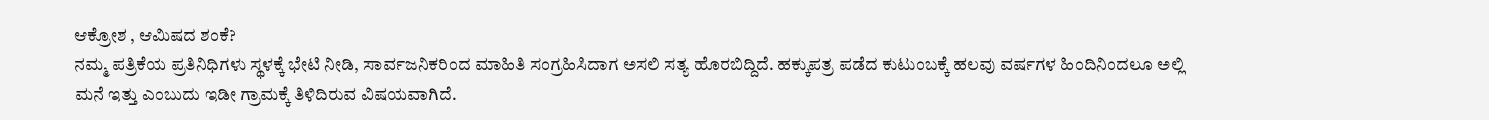ಆಕ್ರೋಶ , ಆಮಿಷದ ಶಂಕೆ?
ನಮ್ಮ ಪತ್ರಿಕೆಯ ಪ್ರತಿನಿಧಿಗಳು ಸ್ಥಳಕ್ಕೆ ಭೇಟಿ ನೀಡಿ, ಸಾರ್ವಜನಿಕರಿಂದ ಮಾಹಿತಿ ಸಂಗ್ರಹಿಸಿದಾಗ ಅಸಲಿ ಸತ್ಯ ಹೊರಬಿದ್ದಿದೆ. ಹಕ್ಕುಪತ್ರ ಪಡೆದ ಕುಟುಂಬಕ್ಕೆ ಹಲವು ವರ್ಷಗಳ ಹಿಂದಿನಿಂದಲೂ ಅಲ್ಲಿ ಮನೆ ಇತ್ತು ಎಂಬುದು ಇಡೀ ಗ್ರಾಮಕ್ಕೆ ತಿಳಿದಿರುವ ವಿಷಯವಾಗಿದೆ.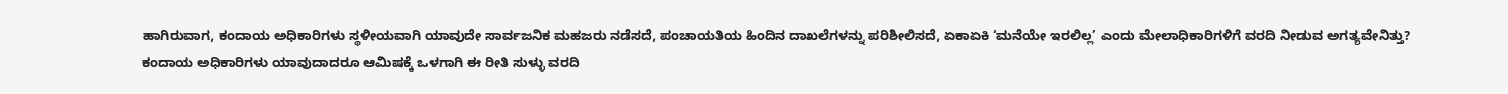ಹಾಗಿರುವಾಗ, ಕಂದಾಯ ಅಧಿಕಾರಿಗಳು ಸ್ಥಳೀಯವಾಗಿ ಯಾವುದೇ ಸಾರ್ವಜನಿಕ ಮಹಜರು ನಡೆಸದೆ, ಪಂಚಾಯತಿಯ ಹಿಂದಿನ ದಾಖಲೆಗಳನ್ನು ಪರಿಶೀಲಿಸದೆ, ಏಕಾಏಕಿ ‘ಮನೆಯೇ ಇರಲಿಲ್ಲ’ ಎಂದು ಮೇಲಾಧಿಕಾರಿಗಳಿಗೆ ವರದಿ ನೀಡುವ ಅಗತ್ಯವೇನಿತ್ತು?
ಕಂದಾಯ ಅಧಿಕಾರಿಗಳು ಯಾವುದಾದರೂ ಆಮಿಷಕ್ಕೆ ಒಳಗಾಗಿ ಈ ರೀತಿ ಸುಳ್ಳು ವರದಿ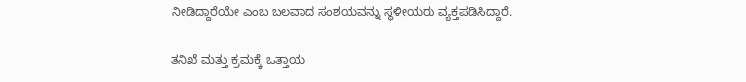ನೀಡಿದ್ದಾರೆಯೇ ಎಂಬ ಬಲವಾದ ಸಂಶಯವನ್ನು ಸ್ಥಳೀಯರು ವ್ಯಕ್ತಪಡಿಸಿದ್ದಾರೆ.

ತನಿಖೆ ಮತ್ತು ಕ್ರಮಕ್ಕೆ ಒತ್ತಾಯ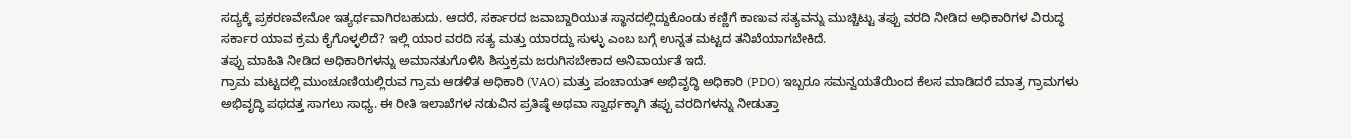ಸದ್ಯಕ್ಕೆ ಪ್ರಕರಣವೇನೋ ಇತ್ಯರ್ಥವಾಗಿರಬಹುದು. ಆದರೆ, ಸರ್ಕಾರದ ಜವಾಬ್ದಾರಿಯುತ ಸ್ಥಾನದಲ್ಲಿದ್ದುಕೊಂಡು ಕಣ್ಣಿಗೆ ಕಾಣುವ ಸತ್ಯವನ್ನು ಮುಚ್ಚಿಟ್ಟು ತಪ್ಪು ವರದಿ ನೀಡಿದ ಅಧಿಕಾರಿಗಳ ವಿರುದ್ಧ ಸರ್ಕಾರ ಯಾವ ಕ್ರಮ ಕೈಗೊಳ್ಳಲಿದೆ? ಇಲ್ಲಿ ಯಾರ ವರದಿ ಸತ್ಯ ಮತ್ತು ಯಾರದ್ದು ಸುಳ್ಳು ಎಂಬ ಬಗ್ಗೆ ಉನ್ನತ ಮಟ್ಟದ ತನಿಖೆಯಾಗಬೇಕಿದೆ.
ತಪ್ಪು ಮಾಹಿತಿ ನೀಡಿದ ಅಧಿಕಾರಿಗಳನ್ನು ಅಮಾನತುಗೊಳಿಸಿ ಶಿಸ್ತುಕ್ರಮ ಜರುಗಿಸಬೇಕಾದ ಅನಿವಾರ್ಯತೆ ಇದೆ.
ಗ್ರಾಮ ಮಟ್ಟದಲ್ಲಿ ಮುಂಚೂಣಿಯಲ್ಲಿರುವ ಗ್ರಾಮ ಆಡಳಿತ ಅಧಿಕಾರಿ (VAO) ಮತ್ತು ಪಂಚಾಯತ್ ಅಭಿವೃದ್ಧಿ ಅಧಿಕಾರಿ (PDO) ಇಬ್ಬರೂ ಸಮನ್ವಯತೆಯಿಂದ ಕೆಲಸ ಮಾಡಿದರೆ ಮಾತ್ರ ಗ್ರಾಮಗಳು ಅಭಿವೃದ್ಧಿ ಪಥದತ್ತ ಸಾಗಲು ಸಾಧ್ಯ. ಈ ರೀತಿ ಇಲಾಖೆಗಳ ನಡುವಿನ ಪ್ರತಿಷ್ಠೆ ಅಥವಾ ಸ್ವಾರ್ಥಕ್ಕಾಗಿ ತಪ್ಪು ವರದಿಗಳನ್ನು ನೀಡುತ್ತಾ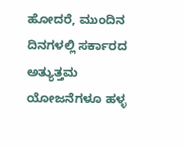ಹೋದರೆ, ಮುಂದಿನ ದಿನಗಳಲ್ಲಿ ಸರ್ಕಾರದ ಅತ್ಯುತ್ತಮ ಯೋಜನೆಗಳೂ ಹಳ್ಳ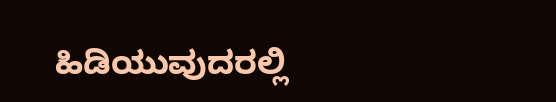ಹಿಡಿಯುವುದರಲ್ಲಿ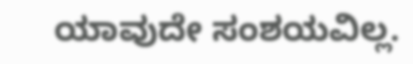ಯಾವುದೇ ಸಂಶಯವಿಲ್ಲ.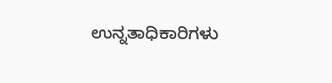ಉನ್ನತಾಧಿಕಾರಿಗಳು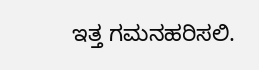ಇತ್ತ ಗಮನಹರಿಸಲಿ.